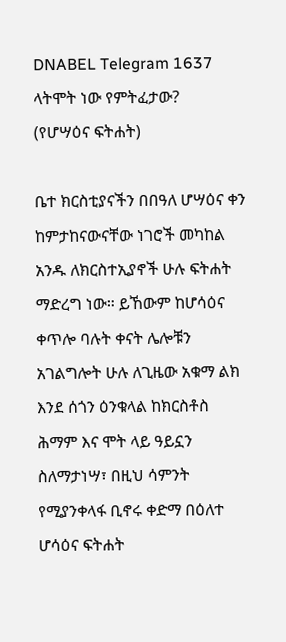DNABEL Telegram 1637
ላትሞት ነው የምትፈታው?
(የሆሣዕና ፍትሐት)

ቤተ ክርስቲያናችን በበዓለ ሆሣዕና ቀን ከምታከናውናቸው ነገሮች መካከል አንዱ ለክርስተኢያኖች ሁሉ ፍትሐት ማድረግ ነው። ይኸውም ከሆሳዕና ቀጥሎ ባሉት ቀናት ሌሎቹን አገልግሎት ሁሉ ለጊዜው አቁማ ልክ እንደ ሰጎን ዕንቁላል ከክርስቶስ ሕማም እና ሞት ላይ ዓይኗን ስለማታነሣ፣ በዚህ ሳምንት የሚያንቀላፋ ቢኖሩ ቀድማ በዕለተ ሆሳዕና ፍትሐት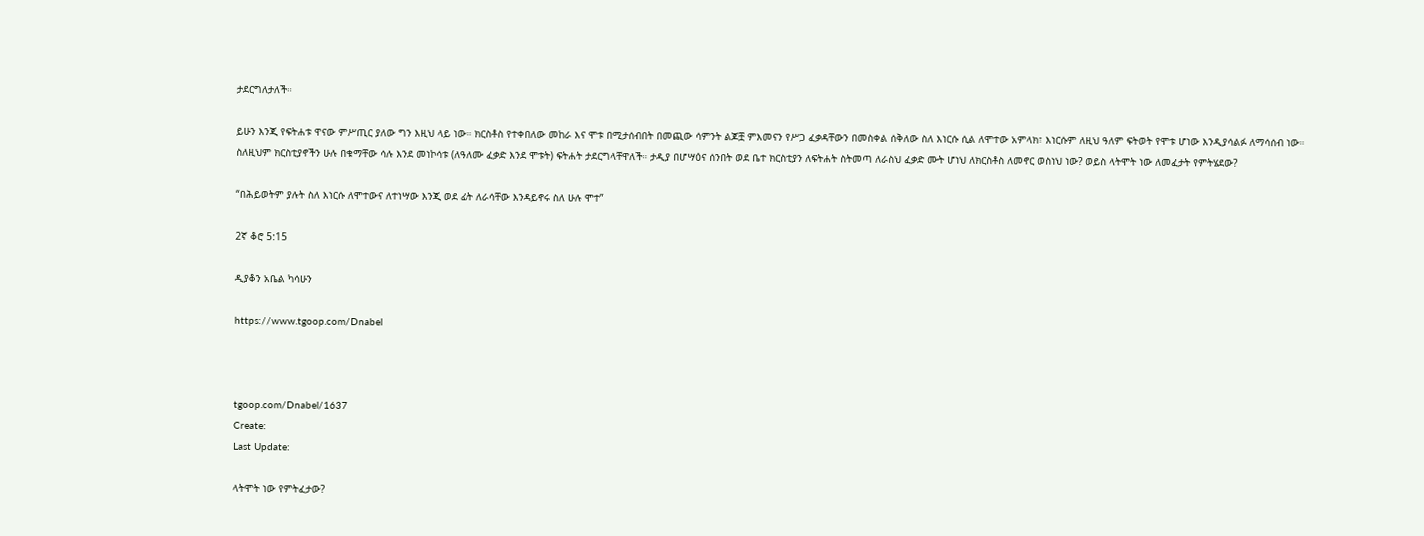ታደርግለታለች።

ይሁን እንጂ የፍትሐቱ ዋናው ምሥጢር ያለው ግን እዚህ ላይ ነው። ክርስቶስ የተቀበለው መከራ እና ሞቱ በሚታሰብበት በመጪው ሳምንት ልጆቿ ምእመናን የሥጋ ፈቃዳቸውን በመስቀል ሰቅለው ስለ እነርሱ ሲል ለሞተው አምላክ፣ እነርሱም ለዚህ ዓለም ፍትወት የሞቱ ሆነው እንዲያሳልፉ ለማሳሰብ ነው። ስለዚህም ክርስቲያኖችን ሁሉ በቁማቸው ሳሉ እንደ መነኮሳቱ (ለዓለሙ ፈቃድ እንደ ሞቱት) ፍትሐት ታደርግላቸዋለች። ታዲያ በሆሣዕና ሰንበት ወደ ቤተ ክርስቲያን ለፍትሐት ስትመጣ ለራስህ ፈቃድ ሙት ሆነህ ለክርስቶስ ለመኖር ወስነህ ነው? ወይስ ላትሞት ነው ለመፈታት የምትሄደው?

“በሕይወትም ያሉት ስለ እነርሱ ለሞተውና ለተነሣው እንጂ ወደ ፊት ለራሳቸው እንዳይኖሩ ስለ ሁሉ ሞተ”

2ኛ ቆሮ 5:15

ዲያቆን አቤል ካሳሁን

https://www.tgoop.com/Dnabel



tgoop.com/Dnabel/1637
Create:
Last Update:

ላትሞት ነው የምትፈታው?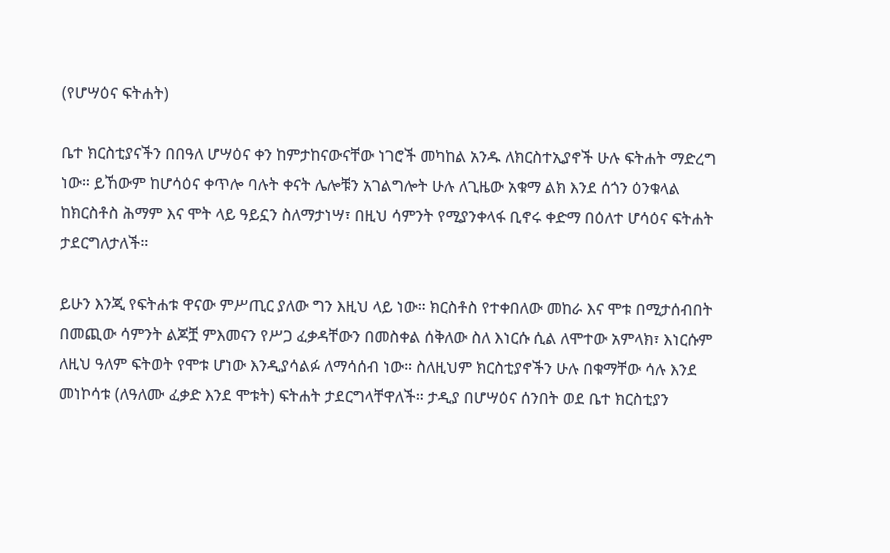(የሆሣዕና ፍትሐት)

ቤተ ክርስቲያናችን በበዓለ ሆሣዕና ቀን ከምታከናውናቸው ነገሮች መካከል አንዱ ለክርስተኢያኖች ሁሉ ፍትሐት ማድረግ ነው። ይኸውም ከሆሳዕና ቀጥሎ ባሉት ቀናት ሌሎቹን አገልግሎት ሁሉ ለጊዜው አቁማ ልክ እንደ ሰጎን ዕንቁላል ከክርስቶስ ሕማም እና ሞት ላይ ዓይኗን ስለማታነሣ፣ በዚህ ሳምንት የሚያንቀላፋ ቢኖሩ ቀድማ በዕለተ ሆሳዕና ፍትሐት ታደርግለታለች።

ይሁን እንጂ የፍትሐቱ ዋናው ምሥጢር ያለው ግን እዚህ ላይ ነው። ክርስቶስ የተቀበለው መከራ እና ሞቱ በሚታሰብበት በመጪው ሳምንት ልጆቿ ምእመናን የሥጋ ፈቃዳቸውን በመስቀል ሰቅለው ስለ እነርሱ ሲል ለሞተው አምላክ፣ እነርሱም ለዚህ ዓለም ፍትወት የሞቱ ሆነው እንዲያሳልፉ ለማሳሰብ ነው። ስለዚህም ክርስቲያኖችን ሁሉ በቁማቸው ሳሉ እንደ መነኮሳቱ (ለዓለሙ ፈቃድ እንደ ሞቱት) ፍትሐት ታደርግላቸዋለች። ታዲያ በሆሣዕና ሰንበት ወደ ቤተ ክርስቲያን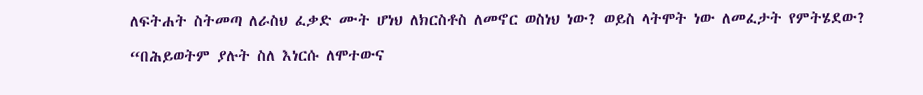ለፍትሐት ስትመጣ ለራስህ ፈቃድ ሙት ሆነህ ለክርስቶስ ለመኖር ወስነህ ነው? ወይስ ላትሞት ነው ለመፈታት የምትሄደው?

“በሕይወትም ያሉት ስለ እነርሱ ለሞተውና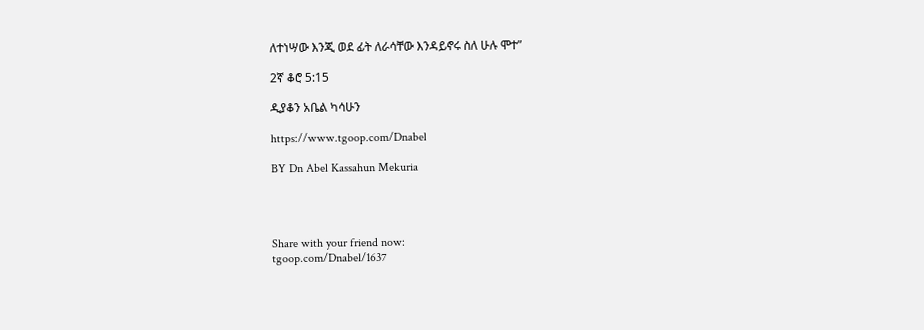ለተነሣው እንጂ ወደ ፊት ለራሳቸው እንዳይኖሩ ስለ ሁሉ ሞተ”

2ኛ ቆሮ 5:15

ዲያቆን አቤል ካሳሁን

https://www.tgoop.com/Dnabel

BY Dn Abel Kassahun Mekuria




Share with your friend now:
tgoop.com/Dnabel/1637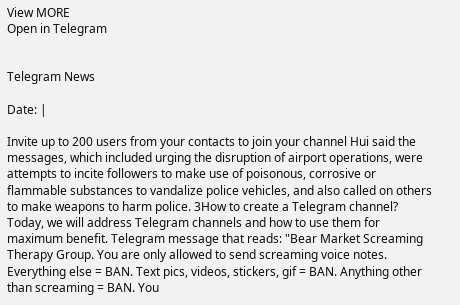View MORE
Open in Telegram


Telegram News

Date: |

Invite up to 200 users from your contacts to join your channel Hui said the messages, which included urging the disruption of airport operations, were attempts to incite followers to make use of poisonous, corrosive or flammable substances to vandalize police vehicles, and also called on others to make weapons to harm police. 3How to create a Telegram channel? Today, we will address Telegram channels and how to use them for maximum benefit. Telegram message that reads: "Bear Market Screaming Therapy Group. You are only allowed to send screaming voice notes. Everything else = BAN. Text pics, videos, stickers, gif = BAN. Anything other than screaming = BAN. You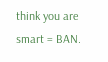think you are smart = BAN.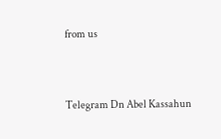from us


Telegram Dn Abel Kassahun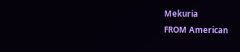Mekuria
FROM American